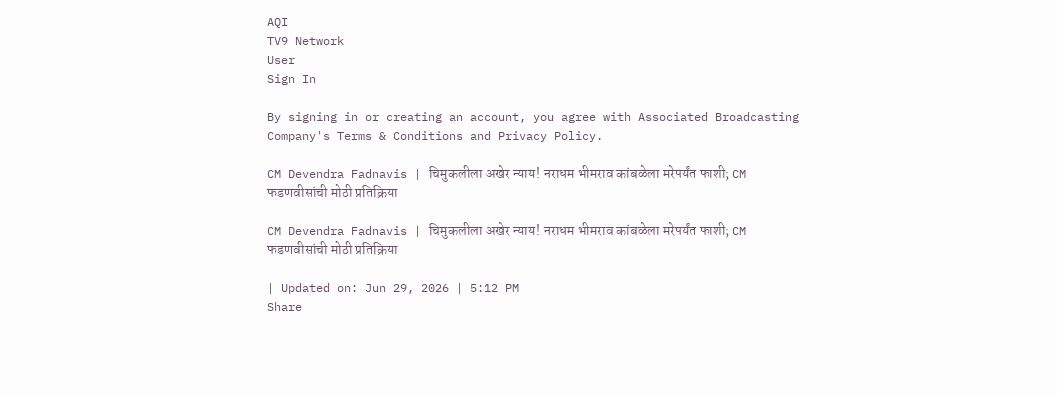AQI
TV9 Network
User
Sign In

By signing in or creating an account, you agree with Associated Broadcasting Company's Terms & Conditions and Privacy Policy.

CM Devendra Fadnavis | चिमुकलीला अखेर न्याय! नराधम भीमराव कांबळेला मरेपर्यंत फाशी; CM फडणवीसांची मोठी प्रतिक्रिया

CM Devendra Fadnavis | चिमुकलीला अखेर न्याय! नराधम भीमराव कांबळेला मरेपर्यंत फाशी; CM फडणवीसांची मोठी प्रतिक्रिया

| Updated on: Jun 29, 2026 | 5:12 PM
Share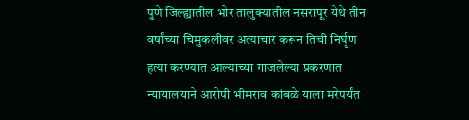पुणे जिल्ह्यातील भोर तालुक्यातील नसरापूर येथे तीन वर्षांच्या चिमुकलीवर अत्याचार करून तिची निर्घृण हत्या करण्यात आल्याच्या गाजलेल्या प्रकरणात न्यायालयाने आरोपी भीमराव कांबळे याला मरेपर्यंत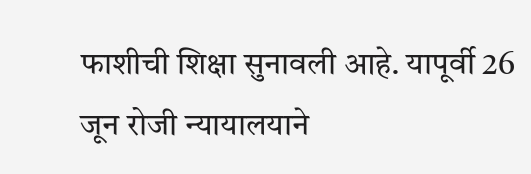फाशीची शिक्षा सुनावली आहे. यापूर्वी 26 जून रोजी न्यायालयाने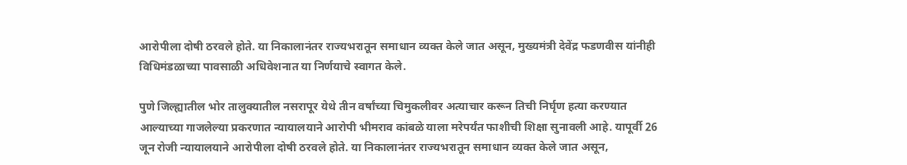आरोपीला दोषी ठरवले होते. या निकालानंतर राज्यभरातून समाधान व्यक्त केले जात असून, मुख्यमंत्री देवेंद्र फडणवीस यांनीही विधिमंडळाच्या पावसाळी अधिवेशनात या निर्णयाचे स्वागत केले.

पुणे जिल्ह्यातील भोर तालुक्यातील नसरापूर येथे तीन वर्षांच्या चिमुकलीवर अत्याचार करून तिची निर्घृण हत्या करण्यात आल्याच्या गाजलेल्या प्रकरणात न्यायालयाने आरोपी भीमराव कांबळे याला मरेपर्यंत फाशीची शिक्षा सुनावली आहे. यापूर्वी 26 जून रोजी न्यायालयाने आरोपीला दोषी ठरवले होते. या निकालानंतर राज्यभरातून समाधान व्यक्त केले जात असून,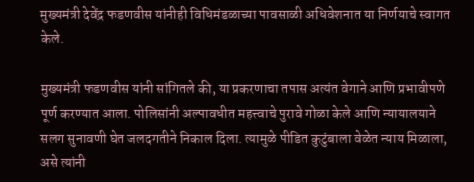मुख्यमंत्री देवेंद्र फडणवीस यांनीही विधिमंडळाच्या पावसाळी अधिवेशनात या निर्णयाचे स्वागत केले.

मुख्यमंत्री फडणवीस यांनी सांगितले की, या प्रकरणाचा तपास अत्यंत वेगाने आणि प्रभावीपणे पूर्ण करण्यात आला. पोलिसांनी अल्पावधीत महत्त्वाचे पुरावे गोळा केले आणि न्यायालयाने सलग सुनावणी घेत जलदगतीने निकाल दिला. त्यामुळे पीडित कुटुंबाला वेळेत न्याय मिळाला, असे त्यांनी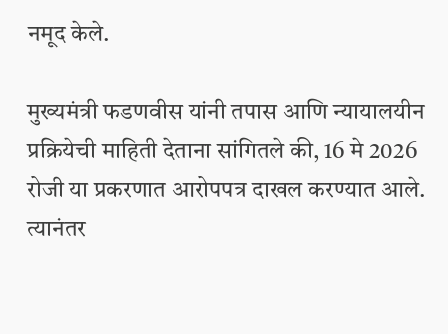नमूद केले.

मुख्यमंत्री फडणवीस यांनी तपास आणि न्यायालयीन प्रक्रियेची माहिती देताना सांगितले की, 16 मे 2026 रोजी या प्रकरणात आरोपपत्र दाखल करण्यात आले. त्यानंतर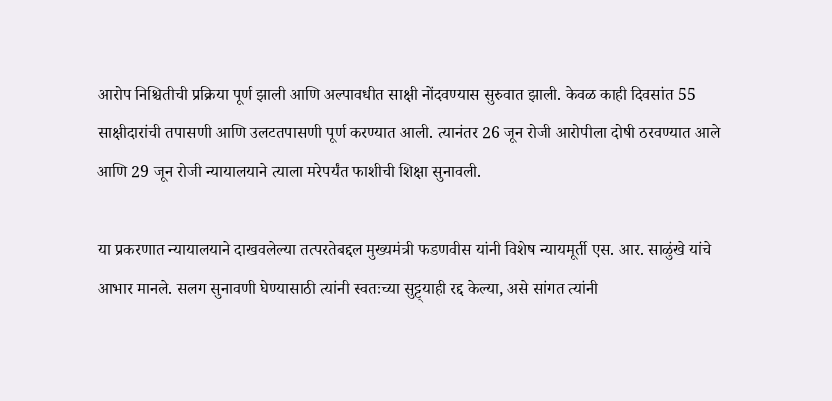आरोप निश्चितीची प्रक्रिया पूर्ण झाली आणि अल्पावधीत साक्षी नोंदवण्यास सुरुवात झाली. केवळ काही दिवसांत 55 साक्षीदारांची तपासणी आणि उलटतपासणी पूर्ण करण्यात आली. त्यानंतर 26 जून रोजी आरोपीला दोषी ठरवण्यात आले आणि 29 जून रोजी न्यायालयाने त्याला मरेपर्यंत फाशीची शिक्षा सुनावली.

या प्रकरणात न्यायालयाने दाखवलेल्या तत्परतेबद्दल मुख्यमंत्री फडणवीस यांनी विशेष न्यायमूर्ती एस. आर. साळुंखे यांचे आभार मानले. सलग सुनावणी घेण्यासाठी त्यांनी स्वतःच्या सुट्ट्याही रद्द केल्या, असे सांगत त्यांनी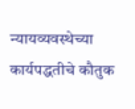न्यायव्यवस्थेच्या कार्यपद्धतीचे कौतुक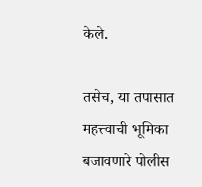केले.

तसेच, या तपासात महत्त्वाची भूमिका बजावणारे पोलीस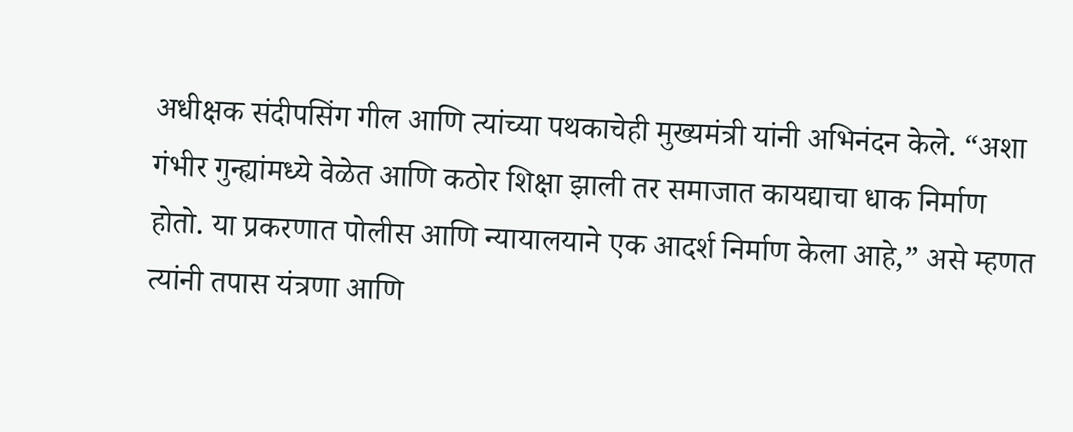अधीक्षक संदीपसिंग गील आणि त्यांच्या पथकाचेही मुख्यमंत्री यांनी अभिनंदन केले. “अशा गंभीर गुन्ह्यांमध्ये वेळेत आणि कठोर शिक्षा झाली तर समाजात कायद्याचा धाक निर्माण होतो. या प्रकरणात पोलीस आणि न्यायालयाने एक आदर्श निर्माण केला आहे,” असे म्हणत त्यांनी तपास यंत्रणा आणि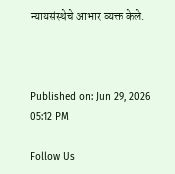न्यायसंस्थेचे आभार व्यक्त केले.



Published on: Jun 29, 2026 05:12 PM

Follow Us